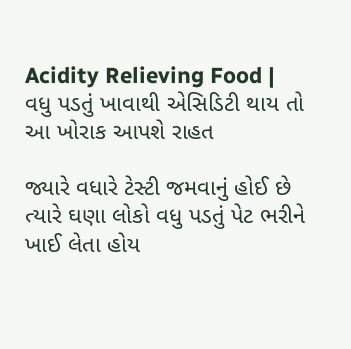Acidity Relieving Food | વધુ પડતું ખાવાથી એસિડિટી થાય તો આ ખોરાક આપશે રાહત

જ્યારે વધારે ટેસ્ટી જમવાનું હોઈ છે ત્યારે ઘણા લોકો વધુ પડતું પેટ ભરીને ખાઈ લેતા હોય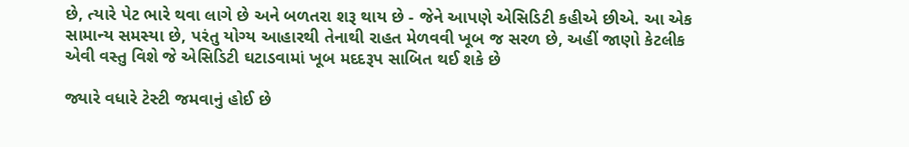છે, ત્યારે પેટ ભારે થવા લાગે છે અને બળતરા શરૂ થાય છે - જેને આપણે એસિડિટી કહીએ છીએ. આ એક સામાન્ય સમસ્યા છે, પરંતુ યોગ્ય આહારથી તેનાથી રાહત મેળવવી ખૂબ જ સરળ છે, અહીં જાણો કેટલીક એવી વસ્તુ વિશે જે એસિડિટી ઘટાડવામાં ખૂબ મદદરૂપ સાબિત થઈ શકે છે

જ્યારે વધારે ટેસ્ટી જમવાનું હોઈ છે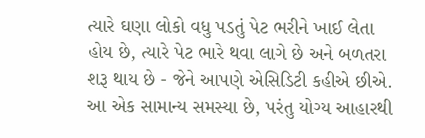ત્યારે ઘણા લોકો વધુ પડતું પેટ ભરીને ખાઈ લેતા હોય છે, ત્યારે પેટ ભારે થવા લાગે છે અને બળતરા શરૂ થાય છે - જેને આપણે એસિડિટી કહીએ છીએ. આ એક સામાન્ય સમસ્યા છે, પરંતુ યોગ્ય આહારથી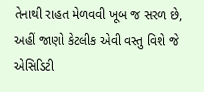તેનાથી રાહત મેળવવી ખૂબ જ સરળ છે, અહીં જાણો કેટલીક એવી વસ્તુ વિશે જે એસિડિટી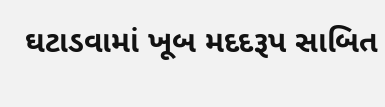ઘટાડવામાં ખૂબ મદદરૂપ સાબિત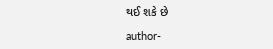થઈ શકે છે

author-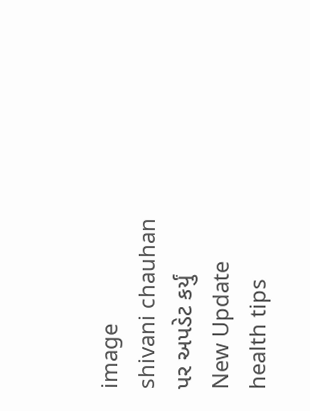image
shivani chauhan
પર અપડેટ કર્યું
New Update
health tips